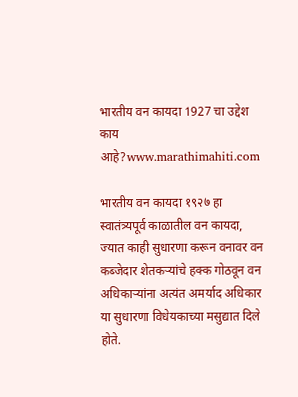भारतीय वन कायदा 1927 चा उद्देश काय आहे?www.marathimahiti.com

भारतीय वन कायदा १९२७ हा स्वातंत्र्यपूर्व काळातील वन कायदा, ज्यात काही सुधारणा करून वनावर वन कब्जेदार शेतकऱ्यांचे हक्क गोठवून वन अधिकाऱ्यांना अत्यंत अमर्याद अधिकार या सुधारणा विधेयकाच्या मसुद्यात दिले होते.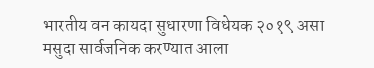भारतीय वन कायदा सुधारणा विधेयक २०१९ असा मसुदा सार्वजनिक करण्यात आला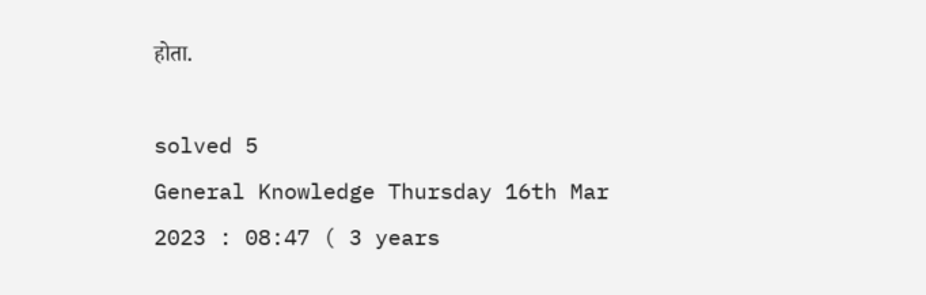होता.

solved 5
General Knowledge Thursday 16th Mar 2023 : 08:47 ( 3 years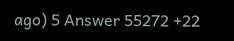ago) 5 Answer 55272 +22